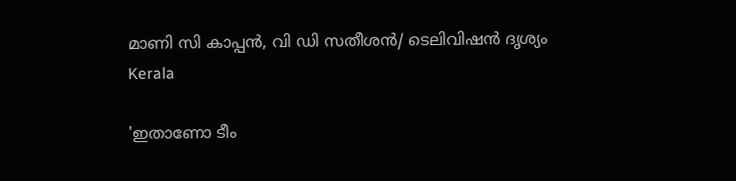മാണി സി കാപ്പൻ, വി ഡി സതീശൻ/ ടെലിവിഷൻ ദൃശ്യം
Kerala

'ഇതാണോ ടീം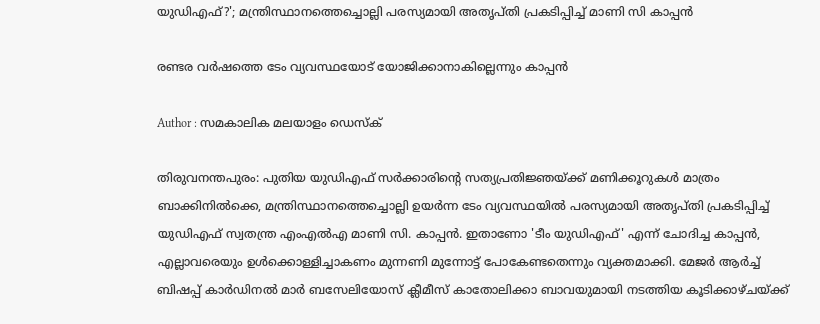യുഡിഎഫ്?'; മന്ത്രിസ്ഥാനത്തെച്ചൊല്ലി പരസ്യമായി അതൃപ്തി പ്രകടിപ്പിച്ച് മാണി സി കാപ്പൻ

രണ്ടര വർഷത്തെ ടേം വ്യവസ്ഥയോട് യോജിക്കാനാകില്ലെന്നും കാപ്പൻ

Author : സമകാലിക മലയാളം ഡെസ്ക്

തിരുവനന്തപുരം: പുതിയ യുഡിഎഫ് സർക്കാരിന്റെ സത്യപ്രതിജ്ഞയ്ക്ക് മണിക്കൂറുകൾ മാത്രം ബാക്കിനിൽക്കെ, മന്ത്രിസ്ഥാനത്തെച്ചൊല്ലി ഉയർന്ന ടേം വ്യവസ്ഥയിൽ പരസ്യമായി അതൃപ്തി പ്രകടിപ്പിച്ച് യുഡിഎഫ് സ്വതന്ത്ര എംഎൽഎ മാണി സി. കാപ്പൻ. ഇതാണോ 'ടീം യുഡിഎഫ്' എന്ന് ചോദിച്ച കാപ്പൻ, എല്ലാവരെയും ഉൾക്കൊള്ളിച്ചാകണം മുന്നണി മുന്നോട്ട് പോകേണ്ടതെന്നും വ്യക്തമാക്കി. മേജർ ആർച്ച് ബിഷപ്പ് കാർഡിനൽ മാർ ബസേലിയോസ് ക്ലീമീസ് കാതോലിക്കാ ബാവയുമായി നടത്തിയ കൂടിക്കാഴ്ചയ്ക്ക്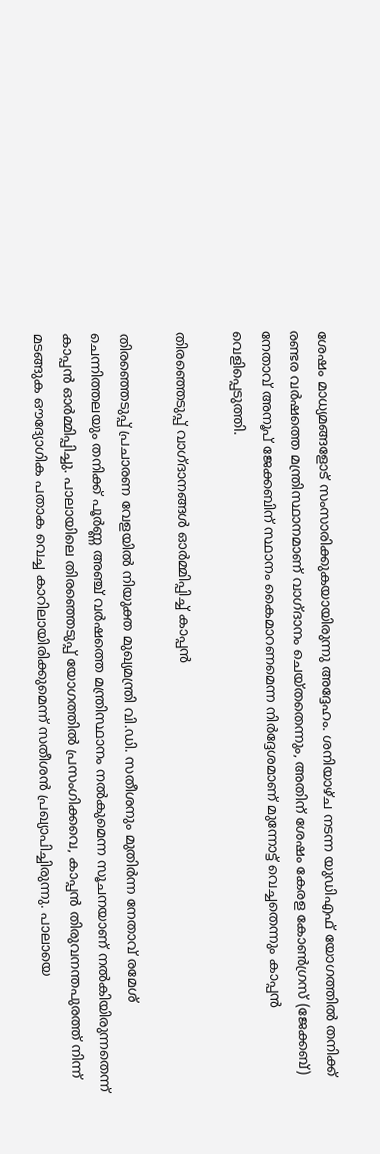ശേഷം മാധ്യമങ്ങളോട് സംസാരിക്കുകയായിരുന്നു അദ്ദേഹം. ശനിയാഴ്ച നടന്ന യുഡിഎഫ് യോഗത്തിൽ തനിക്ക് രണ്ടര വർഷത്തെ മന്ത്രിസ്ഥാനമാണ് വാഗ്ദാനം ചെയ്തതെന്നും, അതിന് ശേഷം കേരള കോൺഗ്രസ് (ജേക്കബ്) നേതാവ് അനൂപ് ജേക്കബിന് സ്ഥാനം കൈമാറണമെന്ന നിർദ്ദേശമാണ് മുന്നോട്ട് വെച്ചതെന്നും കാപ്പൻ വെളിപ്പെടുത്തി.

തിരഞ്ഞെടുപ്പ് വാഗ്ദാനങ്ങൾ ഓർമ്മിപ്പിച്ച് കാപ്പൻ

തിരഞ്ഞെടുപ്പ് പ്രചാരണ വേളയിൽ നിയുക്ത മുഖ്യമന്ത്രി വി.ഡി. സതീശനും മുതിർന്ന നേതാവ് രമേശ് ചെന്നിത്തലയും തനിക്ക് പൂർണ്ണ അഞ്ച് വർഷത്തെ മന്ത്രിസ്ഥാനം നൽകുമെന്ന സൂചനയാണ് നൽകിയിരുന്നതെന്ന് കാപ്പൻ ഓർമ്മിപ്പിച്ചു. പാലായിലെ തിരഞ്ഞെടുപ്പ് യോഗത്തിൽ പ്രസംഗിക്കവെ, കാപ്പൻ തിരുവനന്തപുരത്ത് നിന്ന് മടങ്ങുക ഔദ്യോഗിക പതാക വെച്ച കാറിലായിരിക്കുമെന്ന് സതീശൻ പ്രഖ്യാപിച്ചിരുന്നു. പാലായെ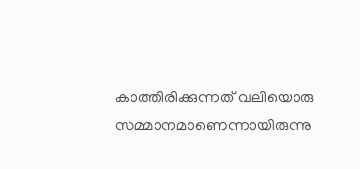കാത്തിരിക്കുന്നത് വലിയൊരു സമ്മാനമാണെന്നായിരുന്നു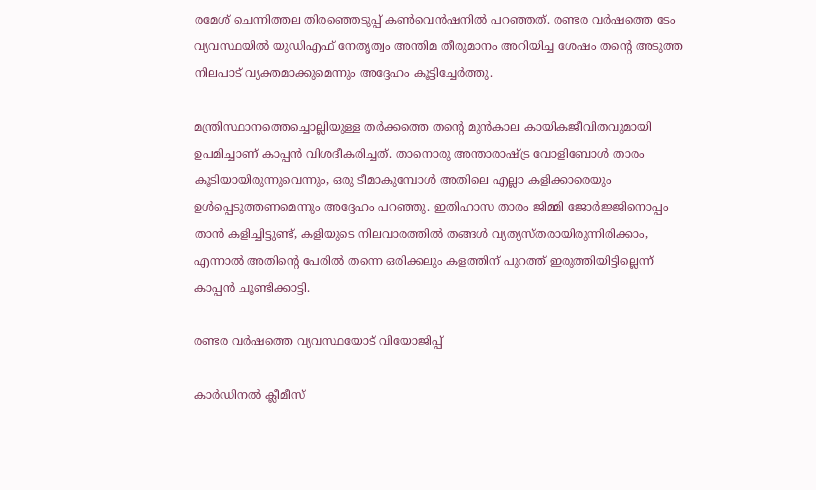രമേശ് ചെന്നിത്തല തിരഞ്ഞെടുപ്പ് കൺവെൻഷനിൽ പറഞ്ഞത്. രണ്ടര വർഷത്തെ ടേം വ്യവസ്ഥയിൽ യുഡിഎഫ് നേതൃത്വം അന്തിമ തീരുമാനം അറിയിച്ച ശേഷം തന്റെ അടുത്ത നിലപാട് വ്യക്തമാക്കുമെന്നും അദ്ദേഹം കൂട്ടിച്ചേർത്തു.

മന്ത്രിസ്ഥാനത്തെച്ചൊല്ലിയുള്ള തർക്കത്തെ തന്റെ മുൻകാല കായികജീവിതവുമായി ഉപമിച്ചാണ് കാപ്പൻ വിശദീകരിച്ചത്. താനൊരു അന്താരാഷ്ട്ര വോളിബോൾ താരം കൂടിയായിരുന്നുവെന്നും, ഒരു ടീമാകുമ്പോൾ അതിലെ എല്ലാ കളിക്കാരെയും ഉൾപ്പെടുത്തണമെന്നും അദ്ദേഹം പറഞ്ഞു. ഇതിഹാസ താരം ജിമ്മി ജോർജ്ജിനൊപ്പം താൻ കളിച്ചിട്ടുണ്ട്, കളിയുടെ നിലവാരത്തിൽ തങ്ങൾ വ്യത്യസ്തരായിരുന്നിരിക്കാം, എന്നാൽ അതിന്റെ പേരിൽ തന്നെ ഒരിക്കലും കളത്തിന് പുറത്ത് ഇരുത്തിയിട്ടില്ലെന്ന് കാപ്പൻ ചൂണ്ടിക്കാട്ടി.

രണ്ടര വർഷത്തെ വ്യവസ്ഥയോട് വിയോജിപ്പ്

കാർഡിനൽ ക്ലീമീസ്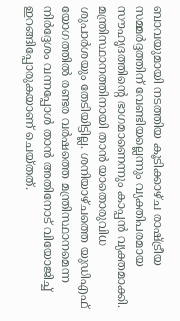ബാവയുമായി നടത്തിയ കൂടിക്കാഴ്ച രാഷ്ട്രീയ സമ്മർദ്ദത്തിന് വേണ്ടിയല്ലെന്നും വ്യക്തിപരമായ സൗഹൃദത്തിന്റെ ഭാഗമാണെന്നും കാപ്പൻ വ്യക്തമാക്കി. മന്ത്രിസ്ഥാനത്തിനായി താൻ യാതൊരുവിധ ശുപാർശയും തേടിയിട്ടില്ല. ശനിയാഴ്ചത്തെ യുഡിഎഫ് യോഗത്തിൽ രണ്ടര വർഷത്തെ മന്ത്രിസ്ഥാനമെന്ന നിർദ്ദേശം വന്നപ്പോൾ താൻ അതിനോട് വിയോജിച്ച് ഇറങ്ങിപ്പോരുകയാണ് ചെയ്തത്.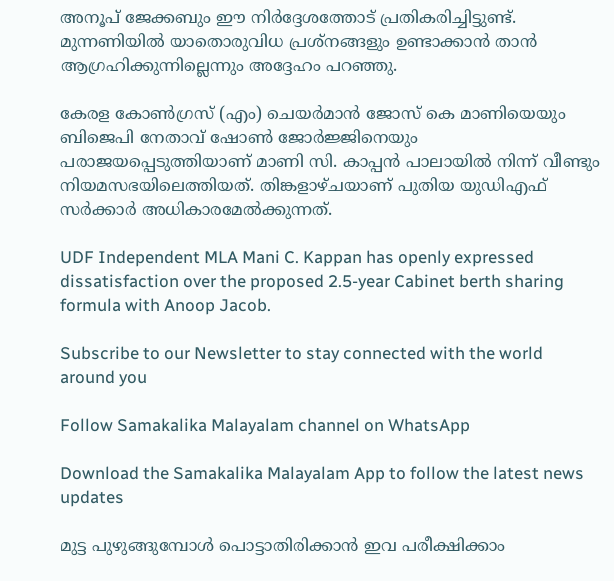അനൂപ് ജേക്കബും ഈ നിർദ്ദേശത്തോട് പ്രതികരിച്ചിട്ടുണ്ട്. മുന്നണിയിൽ യാതൊരുവിധ പ്രശ്നങ്ങളും ഉണ്ടാക്കാൻ താൻ ആഗ്രഹിക്കുന്നില്ലെന്നും അദ്ദേഹം പറഞ്ഞു.

കേരള കോൺഗ്രസ് (എം) ചെയർമാൻ ജോസ് കെ മാണിയെയും ബിജെപി നേതാവ് ഷോൺ ജോർജ്ജിനെയും പരാജയപ്പെടുത്തിയാണ് മാണി സി. കാപ്പൻ പാലായിൽ നിന്ന് വീണ്ടും നിയമസഭയിലെത്തിയത്. തിങ്കളാഴ്ചയാണ് പുതിയ യുഡിഎഫ് സർക്കാർ അധികാരമേൽക്കുന്നത്.

UDF Independent MLA Mani C. Kappan has openly expressed dissatisfaction over the proposed 2.5-year Cabinet berth sharing formula with Anoop Jacob.

Subscribe to our Newsletter to stay connected with the world around you

Follow Samakalika Malayalam channel on WhatsApp

Download the Samakalika Malayalam App to follow the latest news updates

മുട്ട പുഴുങ്ങുമ്പോൾ പൊട്ടാതിരിക്കാൻ ഇവ പരീക്ഷിക്കാം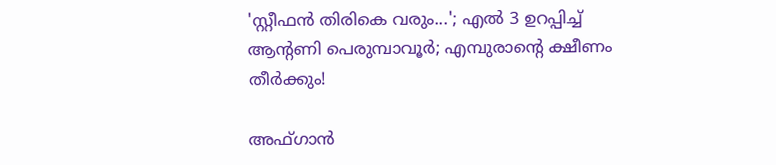'സ്റ്റീഫന്‍ തിരികെ വരും...'; എല്‍ 3 ഉറപ്പിച്ച് ആന്റണി പെരുമ്പാവൂര്‍; എമ്പുരാന്റെ ക്ഷീണം തീര്‍ക്കും!

അഫ്ഗാൻ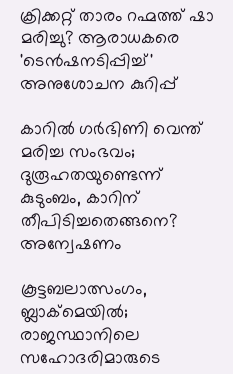ക്രിക്കറ്റ് താരം റഹ്മത്ത് ഷാ മരിച്ചു? ആരാധകരെ 'ടെൻഷനടിപ്പിച്ച്' അനുശോചന കുറിപ്പ്

കാറില്‍ ഗര്‍ഭിണി വെന്ത് മരിച്ച സംഭവം; ദുരൂഹതയുണ്ടെന്ന് കുടുംബം, കാറിന് തീപിടിച്ചതെങ്ങനെ? അന്വേഷണം

കൂട്ടബലാത്സംഗം, ബ്ലാക്‌മെയില്‍; രാജസ്ഥാനിലെ സഹോദരിമാരുടെ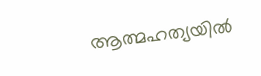ആത്മഹത്യയില്‍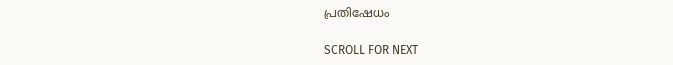പ്രതിഷേധം

SCROLL FOR NEXT